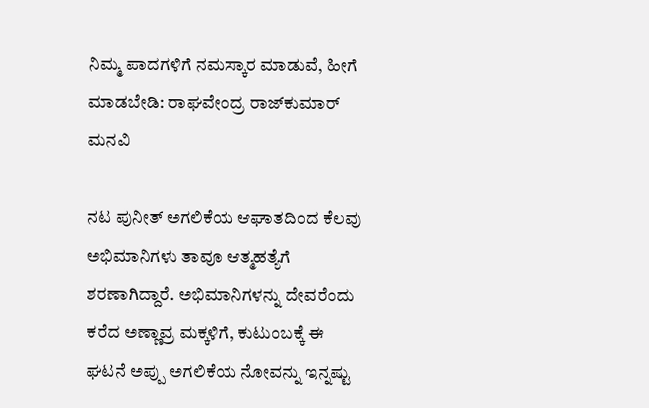ನಿಮ್ಮ ಪಾದಗಳಿಗೆ ನಮಸ್ಕಾರ ಮಾಡುವೆ, ಹೀಗೆ ಮಾಡಬೇಡಿ: ರಾಘವೇಂದ್ರ ರಾಜ್‌ಕುಮಾರ್ ಮನವಿ

ನಟ ಪುನೀತ್ ಅಗಲಿಕೆಯ ಆಘಾತದಿಂದ ಕೆಲವು ಅಭಿಮಾನಿಗಳು ತಾವೂ ಆತ್ಮಹತ್ಯೆಗೆ ಶರಣಾಗಿದ್ದಾರೆ. ಅಭಿಮಾನಿಗಳನ್ನು ದೇವರೆಂದು ಕರೆದ ಅಣ್ಣಾವ್ರ ಮಕ್ಕಳಿಗೆ, ಕುಟುಂಬಕ್ಕೆ ಈ ಘಟನೆ ಅಪ್ಪು ಅಗಲಿಕೆಯ ನೋವನ್ನು ಇನ್ನಷ್ಟು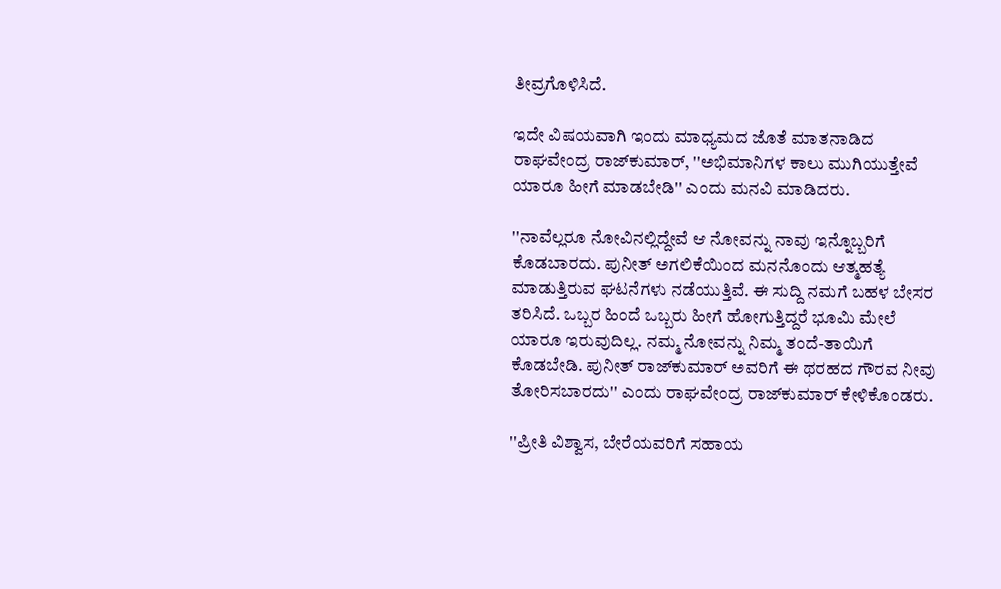ತೀವ್ರಗೊಳಿಸಿದೆ.

ಇದೇ ವಿಷಯವಾಗಿ ಇಂದು ಮಾಧ್ಯಮದ ಜೊತೆ ಮಾತನಾಡಿದ ರಾಘವೇಂದ್ರ ರಾಜ್‌ಕುಮಾರ್, ''ಅಭಿಮಾನಿಗಳ ಕಾಲು ಮುಗಿಯುತ್ತೇವೆ ಯಾರೂ ಹೀಗೆ ಮಾಡಬೇಡಿ'' ಎಂದು ಮನವಿ ಮಾಡಿದರು.

''ನಾವೆಲ್ಲರೂ ನೋವಿನಲ್ಲಿದ್ದೇವೆ ಆ ನೋವನ್ನು ನಾವು ಇನ್ನೊಬ್ಬರಿಗೆ ಕೊಡಬಾರದು. ಪುನೀತ್ ಅಗಲಿಕೆಯಿಂದ ಮನನೊಂದು ಆತ್ಮಹತ್ಯೆ ಮಾಡುತ್ತಿರುವ ಘಟನೆಗಳು ನಡೆಯುತ್ತಿವೆ. ಈ ಸುದ್ದಿ ನಮಗೆ ಬಹಳ ಬೇಸರ ತರಿಸಿದೆ. ಒಬ್ಬರ ಹಿಂದೆ ಒಬ್ಬರು ಹೀಗೆ ಹೋಗುತ್ತಿದ್ದರೆ ಭೂಮಿ ಮೇಲೆ ಯಾರೂ ಇರುವುದಿಲ್ಲ. ನಮ್ಮ ನೋವನ್ನು ನಿಮ್ಮ ತಂದೆ-ತಾಯಿಗೆ ಕೊಡಬೇಡಿ. ಪುನೀತ್ ರಾಜ್‌ಕುಮಾರ್ ಅವರಿಗೆ ಈ ಥರಹದ ಗೌರವ ನೀವು ತೋರಿಸಬಾರದು'' ಎಂದು ರಾಘವೇಂದ್ರ ರಾಜ್‌ಕುಮಾರ್ ಕೇಳಿಕೊಂಡರು.

''ಪ್ರೀತಿ ವಿಶ್ವಾಸ, ಬೇರೆಯವರಿಗೆ ಸಹಾಯ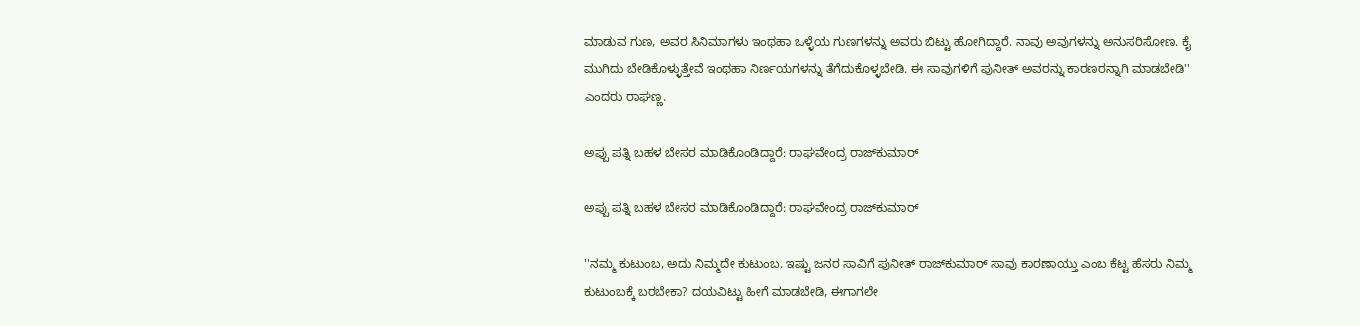ಮಾಡುವ ಗುಣ, ಅವರ ಸಿನಿಮಾಗಳು ಇಂಥಹಾ ಒಳ್ಳೆಯ ಗುಣಗಳನ್ನು ಅವರು ಬಿಟ್ಟು ಹೋಗಿದ್ದಾರೆ. ನಾವು ಅವುಗಳನ್ನು ಅನುಸರಿಸೋಣ. ಕೈ ಮುಗಿದು ಬೇಡಿಕೊಳ್ಳುತ್ತೇವೆ ಇಂಥಹಾ ನಿರ್ಣಯಗಳನ್ನು ತೆಗೆದುಕೊಳ್ಳಬೇಡಿ. ಈ ಸಾವುಗಳಿಗೆ ಪುನೀತ್ ಅವರನ್ನು ಕಾರಣರನ್ನಾಗಿ ಮಾಡಬೇಡಿ'' ಎಂದರು ರಾಘಣ್ಣ.

ಅಪ್ಪು ಪತ್ನಿ ಬಹಳ ಬೇಸರ ಮಾಡಿಕೊಂಡಿದ್ದಾರೆ: ರಾಘವೇಂದ್ರ ರಾಜ್‌ಕುಮಾರ್

ಅಪ್ಪು ಪತ್ನಿ ಬಹಳ ಬೇಸರ ಮಾಡಿಕೊಂಡಿದ್ದಾರೆ: ರಾಘವೇಂದ್ರ ರಾಜ್‌ಕುಮಾರ್

''ನಮ್ಮ ಕುಟುಂಬ, ಅದು ನಿಮ್ಮದೇ ಕುಟುಂಬ. ಇಷ್ಟು ಜನರ ಸಾವಿಗೆ ಪುನೀತ್ ರಾಜ್‌ಕುಮಾರ್ ಸಾವು ಕಾರಣಾಯ್ತು ಎಂಬ ಕೆಟ್ಟ ಹೆಸರು ನಿಮ್ಮ ಕುಟುಂಬಕ್ಕೆ ಬರಬೇಕಾ? ದಯವಿಟ್ಟು ಹೀಗೆ ಮಾಡಬೇಡಿ, ಈಗಾಗಲೇ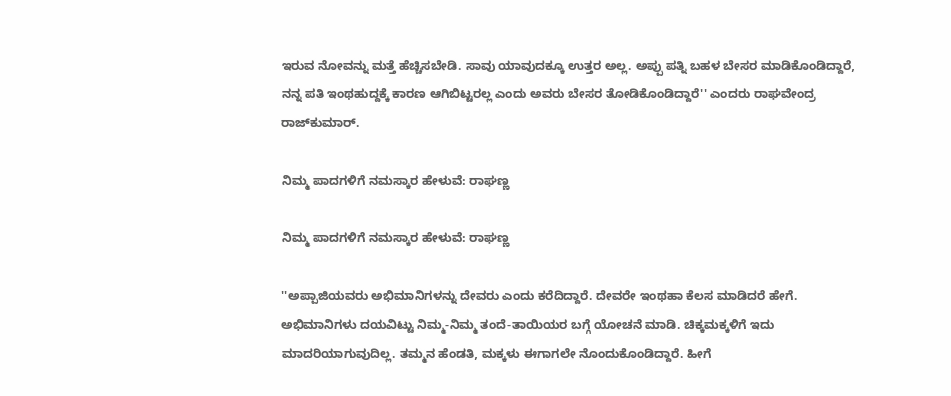ಇರುವ ನೋವನ್ನು ಮತ್ತೆ ಹೆಚ್ಚಿಸಬೇಡಿ. ಸಾವು ಯಾವುದಕ್ಕೂ ಉತ್ತರ ಅಲ್ಲ. ಅಪ್ಪು ಪತ್ನಿ ಬಹಳ ಬೇಸರ ಮಾಡಿಕೊಂಡಿದ್ದಾರೆ, ನನ್ನ ಪತಿ ಇಂಥಹುದ್ದಕ್ಕೆ ಕಾರಣ ಆಗಿಬಿಟ್ಟರಲ್ಲ ಎಂದು ಅವರು ಬೇಸರ ತೋಡಿಕೊಂಡಿದ್ದಾರೆ'' ಎಂದರು ರಾಘವೇಂದ್ರ ರಾಜ್‌ಕುಮಾರ್.

ನಿಮ್ಮ ಪಾದಗಳಿಗೆ ನಮಸ್ಕಾರ ಹೇಳುವೆ: ರಾಘಣ್ಣ

ನಿಮ್ಮ ಪಾದಗಳಿಗೆ ನಮಸ್ಕಾರ ಹೇಳುವೆ: ರಾಘಣ್ಣ

''ಅಪ್ಪಾಜಿಯವರು ಅಭಿಮಾನಿಗಳನ್ನು ದೇವರು ಎಂದು ಕರೆದಿದ್ದಾರೆ. ದೇವರೇ ಇಂಥಹಾ ಕೆಲಸ ಮಾಡಿದರೆ ಹೇಗೆ. ಅಭಿಮಾನಿಗಳು ದಯವಿಟ್ಟು ನಿಮ್ಮ-ನಿಮ್ಮ ತಂದೆ-ತಾಯಿಯರ ಬಗ್ಗೆ ಯೋಚನೆ ಮಾಡಿ. ಚಿಕ್ಕಮಕ್ಕಳಿಗೆ ಇದು ಮಾದರಿಯಾಗುವುದಿಲ್ಲ. ತಮ್ಮನ ಹೆಂಡತಿ, ಮಕ್ಕಳು ಈಗಾಗಲೇ ನೊಂದುಕೊಂಡಿದ್ದಾರೆ. ಹೀಗೆ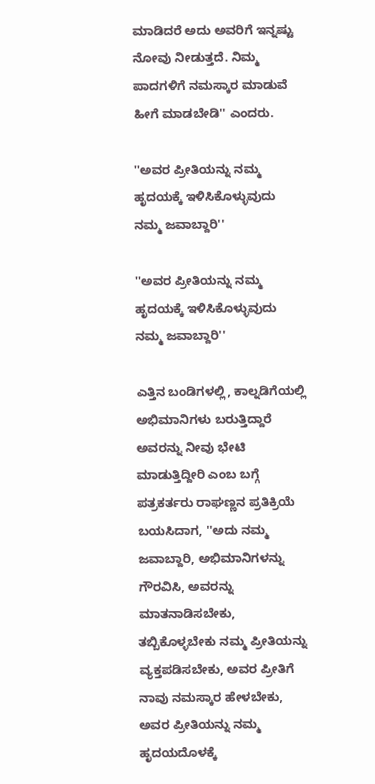ಮಾಡಿದರೆ ಅದು ಅವರಿಗೆ ಇನ್ನಷ್ಟು ನೋವು ನೀಡುತ್ತದೆ. ನಿಮ್ಮ ಪಾದಗಳಿಗೆ ನಮಸ್ಕಾರ ಮಾಡುವೆ ಹೀಗೆ ಮಾಡಬೇಡಿ'' ಎಂದರು.

''ಅವರ ಪ್ರೀತಿಯನ್ನು ನಮ್ಮ ಹೃದಯಕ್ಕೆ ಇಳಿಸಿಕೊಳ್ಳುವುದು ನಮ್ಮ ಜವಾಬ್ದಾರಿ''

''ಅವರ ಪ್ರೀತಿಯನ್ನು ನಮ್ಮ ಹೃದಯಕ್ಕೆ ಇಳಿಸಿಕೊಳ್ಳುವುದು ನಮ್ಮ ಜವಾಬ್ದಾರಿ''

ಎತ್ತಿನ ಬಂಡಿಗಳಲ್ಲಿ, ಕಾಲ್ನಡಿಗೆಯಲ್ಲಿ ಅಭಿಮಾನಿಗಳು ಬರುತ್ತಿದ್ದಾರೆ ಅವರನ್ನು ನೀವು ಭೇಟಿ ಮಾಡುತ್ತಿದ್ದೀರಿ ಎಂಬ ಬಗ್ಗೆ ಪತ್ರಕರ್ತರು ರಾಘಣ್ಣನ ಪ್ರತಿಕ್ರಿಯೆ ಬಯಸಿದಾಗ, ''ಅದು ನಮ್ಮ ಜವಾಬ್ದಾರಿ, ಅಭಿಮಾನಿಗಳನ್ನು ಗೌರವಿಸಿ, ಅವರನ್ನು ಮಾತನಾಡಿಸಬೇಕು, ತಬ್ಬಿಕೊಳ್ಳಬೇಕು ನಮ್ಮ ಪ್ರೀತಿಯನ್ನು ವ್ಯಕ್ತಪಡಿಸಬೇಕು, ಅವರ ಪ್ರೀತಿಗೆ ನಾವು ನಮಸ್ಕಾರ ಹೇಳಬೇಕು, ಅವರ ಪ್ರೀತಿಯನ್ನು ನಮ್ಮ ಹೃದಯದೊಳಕ್ಕೆ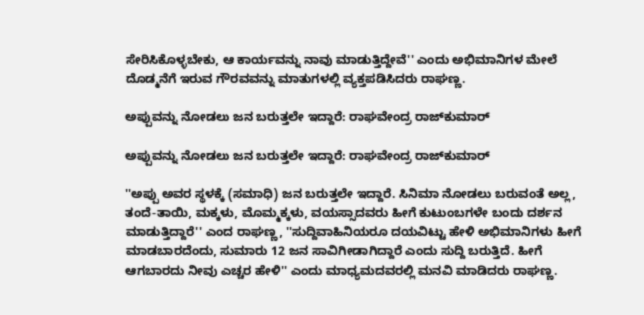ಸೇರಿಸಿಕೊಳ್ಳಬೇಕು, ಆ ಕಾರ್ಯವನ್ನು ನಾವು ಮಾಡುತ್ತಿದ್ದೇವೆ'' ಎಂದು ಅಭಿಮಾನಿಗಳ ಮೇಲೆ ದೊಡ್ಮನೆಗೆ ಇರುವ ಗೌರವವನ್ನು ಮಾತುಗಳಲ್ಲಿ ವ್ಯಕ್ತಪಡಿಸಿದರು ರಾಘಣ್ಣ.

ಅಪ್ಪುವನ್ನು ನೋಡಲು ಜನ ಬರುತ್ತಲೇ ಇದ್ದಾರೆ: ರಾಘವೇಂದ್ರ ರಾಜ್‌ಕುಮಾರ್

ಅಪ್ಪುವನ್ನು ನೋಡಲು ಜನ ಬರುತ್ತಲೇ ಇದ್ದಾರೆ: ರಾಘವೇಂದ್ರ ರಾಜ್‌ಕುಮಾರ್

''ಅಪ್ಪು ಅವರ ಸ್ಥಳಕ್ಕೆ (ಸಮಾಧಿ) ಜನ ಬರುತ್ತಲೇ ಇದ್ದಾರೆ. ಸಿನಿಮಾ ನೋಡಲು ಬರುವಂತೆ ಅಲ್ಲ, ತಂದೆ-ತಾಯಿ, ಮಕ್ಕಳು, ಮೊಮ್ಮಕ್ಕಳು, ವಯಸ್ಸಾದವರು ಹೀಗೆ ಕುಟುಂಬಗಳೇ ಬಂದು ದರ್ಶನ ಮಾಡುತ್ತಿದ್ದಾರೆ'' ಎಂದ ರಾಘಣ್ಣ, ''ಸುದ್ದಿವಾಹಿನಿಯರೂ ದಯವಿಟ್ಟು ಹೇಳಿ ಅಭಿಮಾನಿಗಳು ಹೀಗೆ ಮಾಡಬಾರದೆಂದು, ಸುಮಾರು 12 ಜನ ಸಾವಿಗೀಡಾಗಿದ್ದಾರೆ ಎಂದು ಸುದ್ದಿ ಬರುತ್ತಿದೆ. ಹೀಗೆ ಆಗಬಾರದು ನೀವು ಎಚ್ಚರ ಹೇಳಿ'' ಎಂದು ಮಾಧ್ಯಮದವರಲ್ಲಿ ಮನವಿ ಮಾಡಿದರು ರಾಘಣ್ಣ.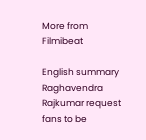More from Filmibeat

English summary
Raghavendra Rajkumar request fans to be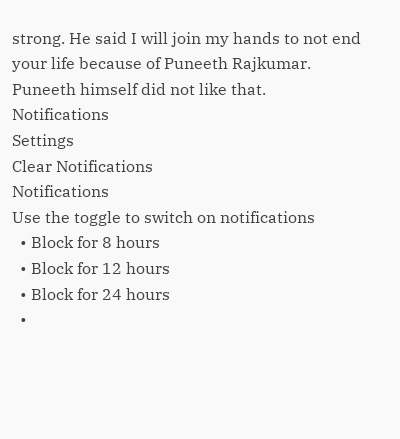strong. He said I will join my hands to not end your life because of Puneeth Rajkumar. Puneeth himself did not like that.
Notifications
Settings
Clear Notifications
Notifications
Use the toggle to switch on notifications
  • Block for 8 hours
  • Block for 12 hours
  • Block for 24 hours
  •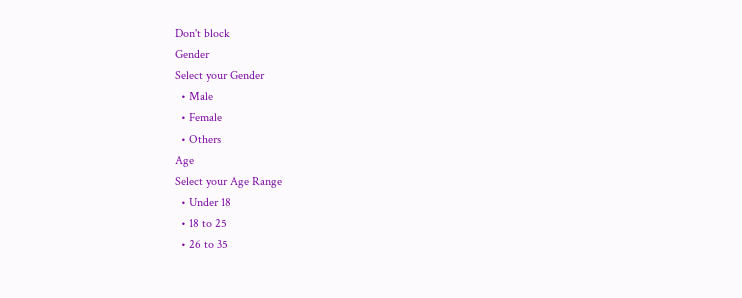Don't block
Gender
Select your Gender
  • Male
  • Female
  • Others
Age
Select your Age Range
  • Under 18
  • 18 to 25
  • 26 to 35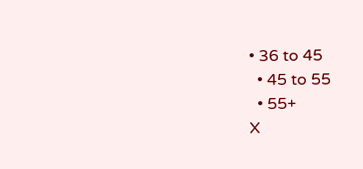• 36 to 45
  • 45 to 55
  • 55+
X